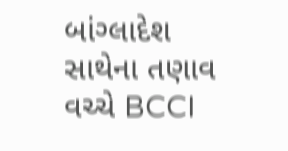બાંગ્લાદેશ સાથેના તણાવ વચ્ચે BCCI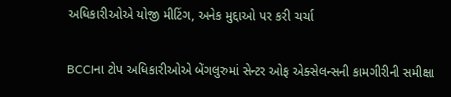અધિકારીઓએ યોજી મીટિંગ, અનેક મુદ્દાઓ પર કરી ચર્ચા

BCCIના ટોપ અધિકારીઓએ બેંગલુરુમાં સેન્ટર ઓફ એક્સેલન્સની કામગીરીની સમીક્ષા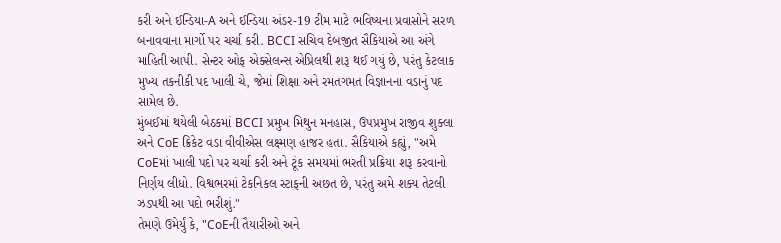કરી અને ઈન્ડિયા-A અને ઈન્ડિયા અંડર-19 ટીમ માટે ભવિષ્યના પ્રવાસોને સરળ બનાવવાના માર્ગો પર ચર્ચા કરી. BCCI સચિવ દેબજીત સૈકિયાએ આ અંગે માહિતી આપી. સેન્ટર ઓફ એક્સેલન્સ એપ્રિલથી શરૂ થઈ ગયું છે, પરંતુ કેટલાક મુખ્ય તકનીકી પદ ખાલી ચે, જેમાં શિક્ષા અને રમતગમત વિજ્ઞાનના વડાનું પદ સામેલ છે.
મુંબઈમાં થયેલી બેઠકમાં BCCI પ્રમુખ મિથુન મનહાસ, ઉપપ્રમુખ રાજીવ શુક્લા અને CoE ક્રિકેટ વડા વીવીએસ લક્ષ્મણ હાજર હતા. સૈકિયાએ કહ્યું, "અમે CoEમાં ખાલી પદો પર ચર્ચા કરી અને ટૂંક સમયમાં ભરતી પ્રક્રિયા શરૂ કરવાનો નિર્ણય લીધો. વિશ્વભરમાં ટેકનિકલ સ્ટાફની અછત છે, પરંતુ અમે શક્ય તેટલી ઝડપથી આ પદો ભરીશું."
તેમણે ઉમેર્યું કે, "CoEની તૈયારીઓ અને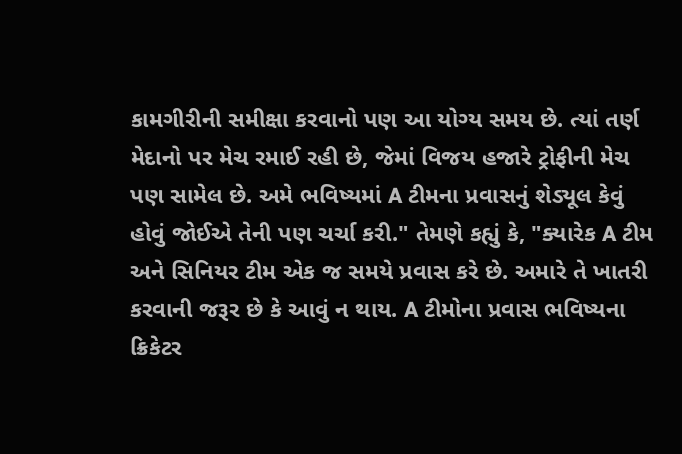કામગીરીની સમીક્ષા કરવાનો પણ આ યોગ્ય સમય છે. ત્યાં તર્ણ મેદાનો પર મેચ રમાઈ રહી છે, જેમાં વિજય હજારે ટ્રોફીની મેચ પણ સામેલ છે. અમે ભવિષ્યમાં A ટીમના પ્રવાસનું શેડ્યૂલ કેવું હોવું જોઈએ તેની પણ ચર્ચા કરી." તેમણે કહ્યું કે, "ક્યારેક A ટીમ અને સિનિયર ટીમ એક જ સમયે પ્રવાસ કરે છે. અમારે તે ખાતરી કરવાની જરૂર છે કે આવું ન થાય. A ટીમોના પ્રવાસ ભવિષ્યના ક્રિકેટર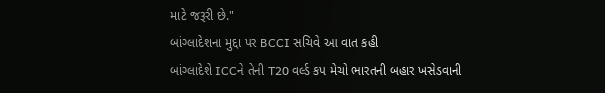માટે જરૂરી છે."
બાંગ્લાદેશના મુદ્દા પર BCCI સચિવે આ વાત કહી
બાંગ્લાદેશે ICCને તેની T20 વર્લ્ડ કપ મેચો ભારતની બહાર ખસેડવાની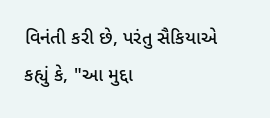વિનંતી કરી છે, પરંતુ સૈકિયાએ કહ્યું કે, "આ મુદ્દા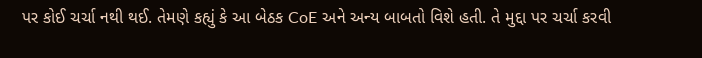પર કોઈ ચર્ચા નથી થઈ. તેમણે કહ્યું કે આ બેઠક CoE અને અન્ય બાબતો વિશે હતી. તે મુદ્દા પર ચર્ચા કરવી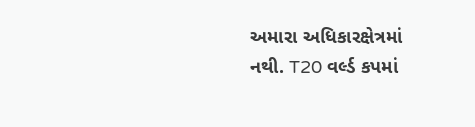અમારા અધિકારક્ષેત્રમાં નથી. T20 વર્લ્ડ કપમાં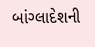બાંગ્લાદેશની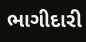ભાગીદારી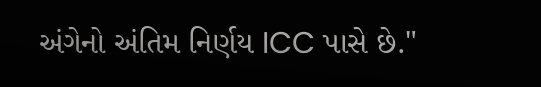અંગેનો અંતિમ નિર્ણય ICC પાસે છે."